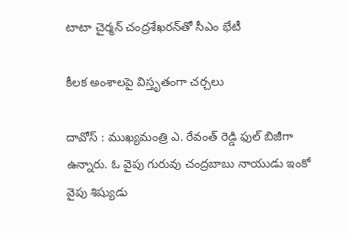టాటా చైర్మన్ చంద్రశేఖరన్‌తో సీఎం భేటీ

కీలక అంశాల‌పై విస్తృతంగా చ‌ర్చ‌లు

దావోస్ : ముఖ్య‌మంత్రి ఎ. రేవంత్ రెడ్డి ఫుల్ బిజీగా ఉన్నారు. ఓ వైపు గురువు చంద్ర‌బాబు నాయుడు ఇంకో వైపు శిష్యుడు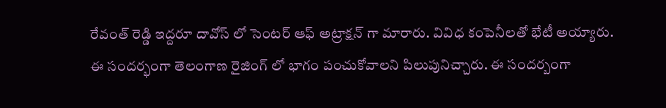రేవంత్ రెడ్డి ఇద్ద‌రూ దావోస్ లో సెంట‌ర్ ఆఫ్ అట్రాక్ష‌న్ గా మారారు. వివిధ కంపెనీల‌తో భేటీ అయ్యారు. ఈ సంద‌ర్భంగా తెలంగాణ రైజింగ్ లో భాగం పంచుకోవాల‌ని పిలుపునిచ్చారు. ఈ సంద‌ర్బంగా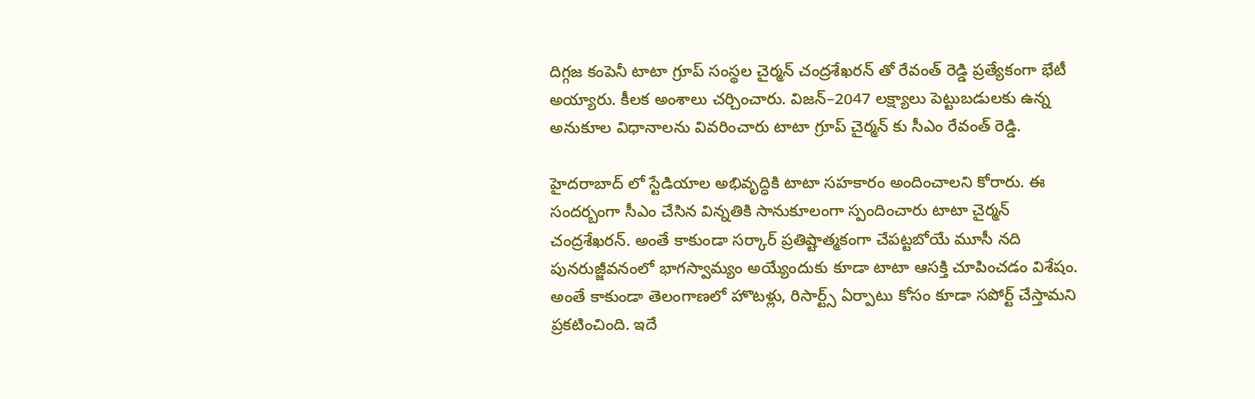దిగ్గ‌జ కంపెనీ టాటా గ్రూప్ సంస్థ‌ల చైర్మ‌న్ చంద్ర‌శేఖ‌రన్ తో రేవంత్ రెడ్డి ప్ర‌త్యేకంగా భేటీ అయ్యారు. కీల‌క అంశాలు చ‌ర్చించారు. విజన్–2047 లక్ష్యాలు పెట్టుబడులకు ఉన్న అనుకూల విధానాలను వివరించారు టాటా గ్రూప్ చైర్మ‌న్ కు సీఎం రేవంత్ రెడ్డి.

హైదరాబాద్ లో స్టేడియాల అభివృద్ధికి టాటా సహకారం అందించాల‌ని కోరారు. ఈ సంద‌ర్బంగా సీఎం చేసిన విన్న‌తికి సానుకూలంగా స్పందించారు టాటా చైర్మ‌న్ చంద్ర‌శేఖ‌ర‌న్. అంతే కాకుండా స‌ర్కార్ ప్ర‌తిష్టాత్మ‌కంగా చేప‌ట్ట‌బోయే మూసీ నది పునరుజ్జీవనంలో భాగస్వామ్యం అయ్యేందుకు కూడా టాటా ఆసక్తి చూపించ‌డం విశేషం. అంతే కాకుండా తెలంగాణ‌లో హొటళ్లు, రిసార్ట్స్ ఏర్పాటు కోసం కూడా స‌పోర్ట్ చేస్తామ‌ని ప్ర‌క‌టించింది. ఇదే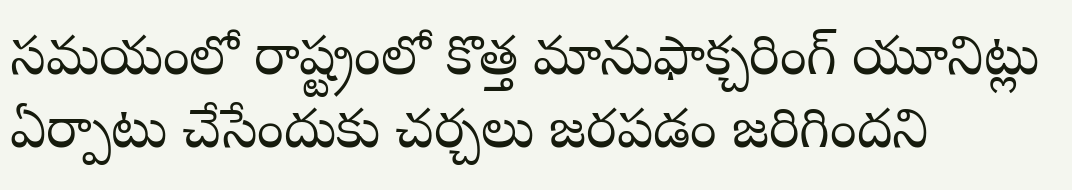స‌మ‌యంలో రాష్ట్రంలో కొత్త మానుఫాక్చరింగ్ యూనిట్లు ఏర్పాటు చేసేందుకు చర్చలు జ‌ర‌ప‌డం జ‌రిగింద‌ని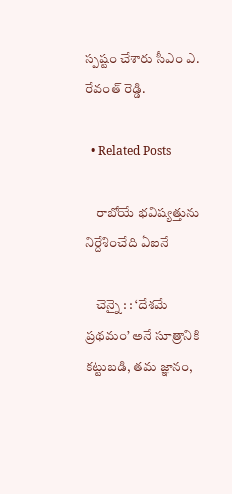స్ప‌ష్టం చేశారు సీఎం ఎ. రేవంత్ రెడ్డి.

  • Related Posts

    రాబోయే భ‌విష్య‌త్తును నిర్దేశించేది ఏఐనే

    చెన్నై : : ‘దేశమే ప్రథమం’ అనే సూత్రానికి కట్టుబడి, తమ జ్ఞానం,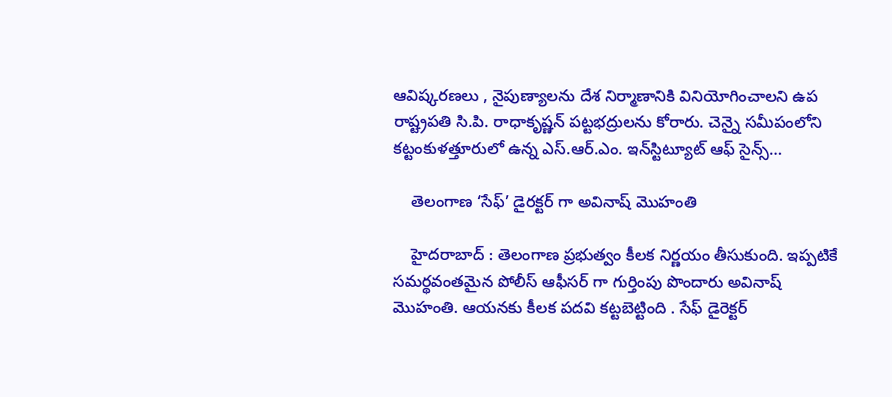ఆవిష్కరణలు , నైపుణ్యాలను దేశ నిర్మాణానికి వినియోగించాలని ఉప రాష్ట్రపతి సి.పి. రాధాకృష్ణన్ పట్టభద్రులను కోరారు. చెన్నై సమీపంలోని కట్టంకుళత్తూరులో ఉన్న ఎస్.ఆర్.ఎం. ఇన్‌స్టిట్యూట్ ఆఫ్ సైన్స్…

    తెలంగాణ ‘సేఫ్’ డైర‌క్ట‌ర్ గా అవినాష్ మొహంతి

    హైద‌రాబాద్ : తెలంగాణ ప్ర‌భుత్వం కీల‌క నిర్ణ‌యం తీసుకుంది. ఇప్ప‌టికే స‌మ‌ర్థ‌వంత‌మైన పోలీస్ ఆఫీస‌ర్ గా గుర్తింపు పొందారు అవినాష్ మొహంతి. ఆయ‌న‌కు కీల‌క ప‌ద‌వి క‌ట్ట‌బెట్టింది . సేఫ్ డైరెక్ట‌ర్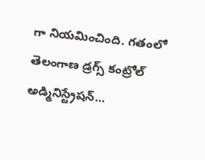గా నియ‌మించింది. గతంలో తెలంగాణ డ్రగ్స్ కంట్రోల్ అడ్మినిస్ట్రేషన్…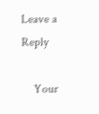Leave a Reply

    Your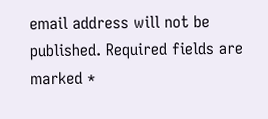email address will not be published. Required fields are marked *